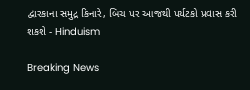દ્વારકાના સમુદ્ર કિનારે, બિચ પર આજથી પર્યટકો પ્રવાસ કરી શકશે - Hinduism

Breaking News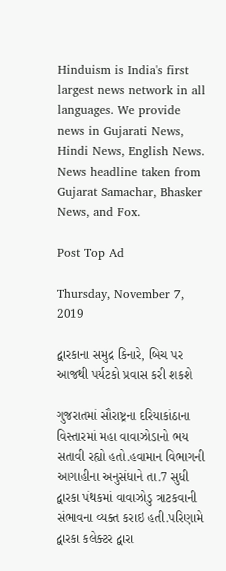Hinduism is India's first largest news network in all languages. We provide news in Gujarati News, Hindi News, English News. News headline taken from Gujarat Samachar, Bhasker News, and Fox.

Post Top Ad

Thursday, November 7, 2019

દ્વારકાના સમુદ્ર કિનારે, બિચ પર આજથી પર્યટકો પ્રવાસ કરી શકશે

ગુજરાતમાં સૌરાષ્ટ્રના દરિયાકાંઠાના વિસ્તારમાં મહા વાવાઝોડાનો ભય સતાવી રહ્યો હતો.હવામાન વિભાગની આગાહીના અનુસંધાને તા.7 સુધી દ્વારકા પંથકમાં વાવાઝોડુ ત્રાટકવાની સંભાવના વ્યક્ત કરાઇ હતી.પરિણામે દ્વારકા કલેક્ટર દ્વારા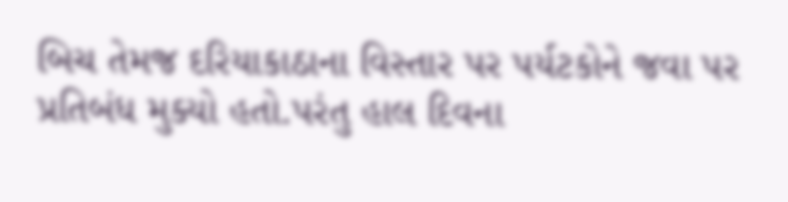બિચ તેમજ દરિયાકાઠાના વિસ્તાર પર પર્યટકોને જવા પર પ્રતિબંધ મુક્યો હતો.પરંતુ હાલ દિવના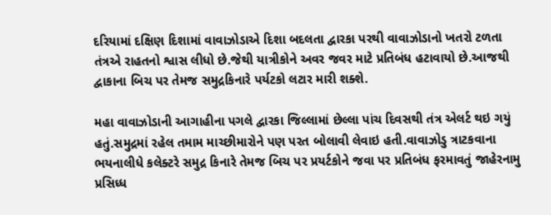દરિયામાં દક્ષિણ દિશામાં વાવાઝોડાએ દિશા બદલતા દ્વારકા પરથી વાવાઝોડાનો ખતરો ટળતા તંત્રએ રાહતનો શ્વાસ લીધો છે.જેથી યાત્રીકોને અવર જવર માટે પ્રતિબંધ હટાવાયો છે.આજથી દ્વાકાના બિચ પર તેમજ સમુદ્રકિનારે પર્યટકો લટાર મારી શક્શે.

મહા વાવાઝોડાની આગાહીના પગલે દ્વારકા જિલ્લામાં છેલ્લા પાંચ દિવસથી તંત્ર એલર્ટ થઇ ગયું હતું.સમુદ્રમાં રહેલ તમામ માચ્છીમારોને પણ પરત બોલાવી લેવાઇ હતી.વાવાઝોડુ ત્રાટકવાના ભયનાલીધે કલેક્ટરે સમુદ્ર કિનારે તેમજ બિચ પર પ્રયર્ટકોને જવા પર પ્રતિબંધ ફરમાવતું જાહેરનામુ પ્રસિધ્ધ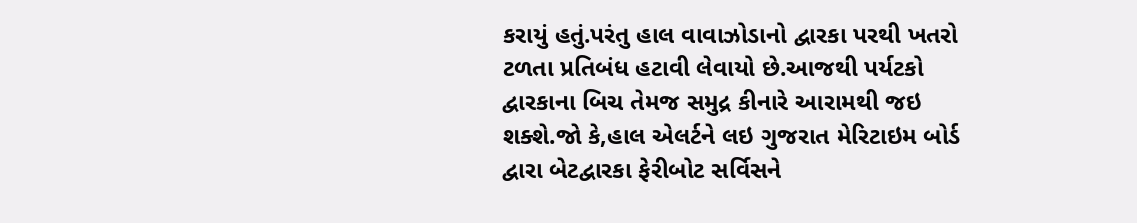કરાયું હતું.પરંતુ હાલ વાવાઝોડાનો દ્વારકા પરથી ખતરો ટળતા પ્રતિબંધ હટાવી લેવાયો છે.આજથી પર્યટકો દ્વારકાના બિચ તેમજ સમુદ્ર કીનારે આરામથી જઇ શક્શે.જો કે,હાલ એલર્ટને લઇ ગુજરાત મેરિટાઇમ બોર્ડ દ્વારા બેટદ્વારકા ફેરીબોટ સર્વિસને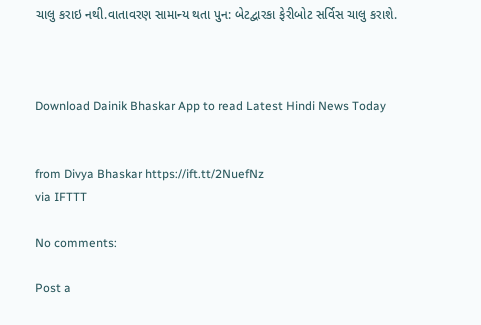ચાલુ કરાઇ નથી.વાતાવરણ સામાન્ય થતા પુન: બેટદ્વારકા ફેરીબોટ સર્વિસ ચાલુ કરાશે.



Download Dainik Bhaskar App to read Latest Hindi News Today


from Divya Bhaskar https://ift.tt/2NuefNz
via IFTTT

No comments:

Post a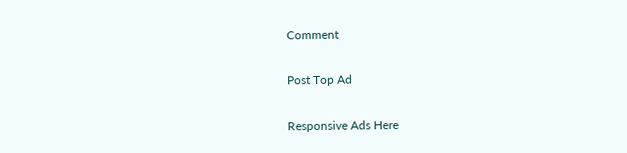Comment

Post Top Ad

Responsive Ads Here